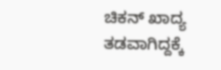ಚಿಕನ್ ಖಾದ್ಯ ತಡವಾಗಿದ್ದಕ್ಕೆ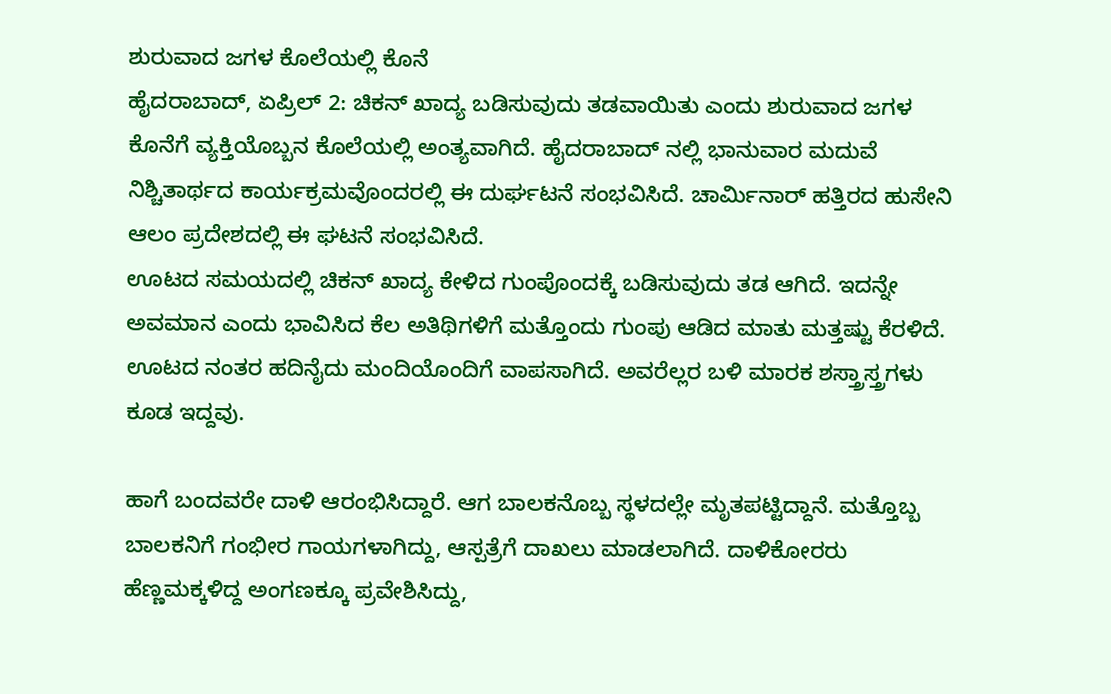ಶುರುವಾದ ಜಗಳ ಕೊಲೆಯಲ್ಲಿ ಕೊನೆ
ಹೈದರಾಬಾದ್, ಏಪ್ರಿಲ್ 2: ಚಿಕನ್ ಖಾದ್ಯ ಬಡಿಸುವುದು ತಡವಾಯಿತು ಎಂದು ಶುರುವಾದ ಜಗಳ ಕೊನೆಗೆ ವ್ಯಕ್ತಿಯೊಬ್ಬನ ಕೊಲೆಯಲ್ಲಿ ಅಂತ್ಯವಾಗಿದೆ. ಹೈದರಾಬಾದ್ ನಲ್ಲಿ ಭಾನುವಾರ ಮದುವೆ ನಿಶ್ಚಿತಾರ್ಥದ ಕಾರ್ಯಕ್ರಮವೊಂದರಲ್ಲಿ ಈ ದುರ್ಘಟನೆ ಸಂಭವಿಸಿದೆ. ಚಾರ್ಮಿನಾರ್ ಹತ್ತಿರದ ಹುಸೇನಿ ಆಲಂ ಪ್ರದೇಶದಲ್ಲಿ ಈ ಘಟನೆ ಸಂಭವಿಸಿದೆ.
ಊಟದ ಸಮಯದಲ್ಲಿ ಚಿಕನ್ ಖಾದ್ಯ ಕೇಳಿದ ಗುಂಪೊಂದಕ್ಕೆ ಬಡಿಸುವುದು ತಡ ಆಗಿದೆ. ಇದನ್ನೇ ಅವಮಾನ ಎಂದು ಭಾವಿಸಿದ ಕೆಲ ಅತಿಥಿಗಳಿಗೆ ಮತ್ತೊಂದು ಗುಂಪು ಆಡಿದ ಮಾತು ಮತ್ತಷ್ಟು ಕೆರಳಿದೆ. ಊಟದ ನಂತರ ಹದಿನೈದು ಮಂದಿಯೊಂದಿಗೆ ವಾಪಸಾಗಿದೆ. ಅವರೆಲ್ಲರ ಬಳಿ ಮಾರಕ ಶಸ್ತ್ರಾಸ್ತ್ರಗಳು ಕೂಡ ಇದ್ದವು.

ಹಾಗೆ ಬಂದವರೇ ದಾಳಿ ಆರಂಭಿಸಿದ್ದಾರೆ. ಆಗ ಬಾಲಕನೊಬ್ಬ ಸ್ಥಳದಲ್ಲೇ ಮೃತಪಟ್ಟಿದ್ದಾನೆ. ಮತ್ತೊಬ್ಬ ಬಾಲಕನಿಗೆ ಗಂಭೀರ ಗಾಯಗಳಾಗಿದ್ದು, ಆಸ್ಪತ್ರೆಗೆ ದಾಖಲು ಮಾಡಲಾಗಿದೆ. ದಾಳಿಕೋರರು ಹೆಣ್ಣಮಕ್ಕಳಿದ್ದ ಅಂಗಣಕ್ಕೂ ಪ್ರವೇಶಿಸಿದ್ದು,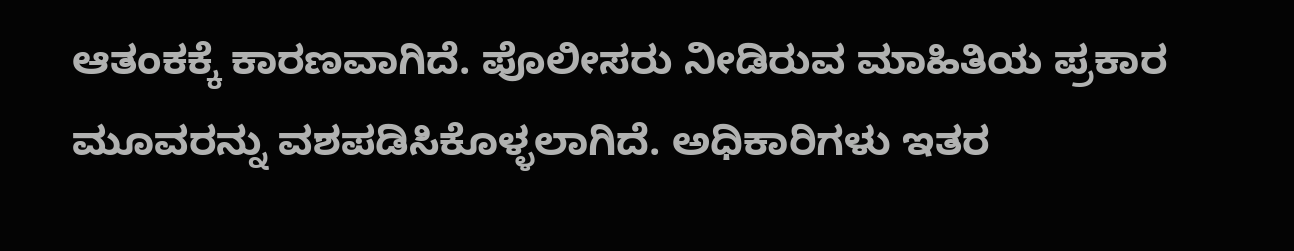ಆತಂಕಕ್ಕೆ ಕಾರಣವಾಗಿದೆ. ಪೊಲೀಸರು ನೀಡಿರುವ ಮಾಹಿತಿಯ ಪ್ರಕಾರ ಮೂವರನ್ನು ವಶಪಡಿಸಿಕೊಳ್ಳಲಾಗಿದೆ. ಅಧಿಕಾರಿಗಳು ಇತರ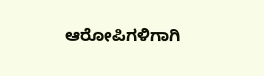ಆರೋಪಿಗಳಿಗಾಗಿ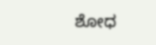ಶೋಧ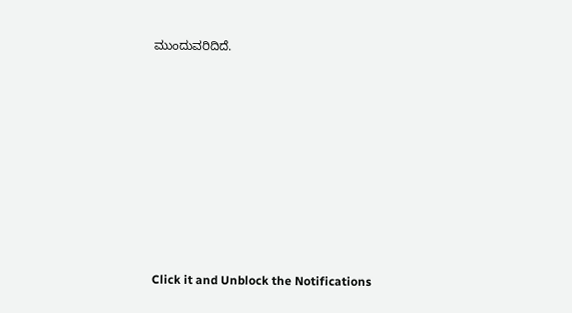ಮುಂದುವರಿದಿದೆ.












Click it and Unblock the Notifications